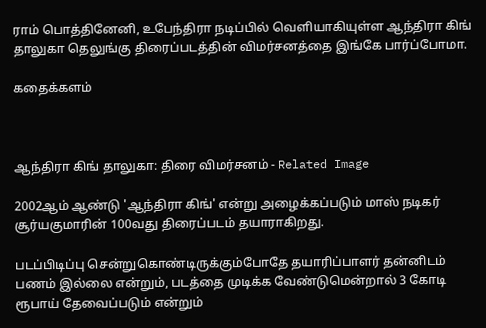ராம் பொத்தினேனி, உபேந்திரா நடிப்பில் வெளியாகியுள்ள ஆந்திரா கிங் தாலுகா தெலுங்கு திரைப்படத்தின் விமர்சனத்தை இங்கே பார்ப்போமா.

கதைக்களம்



ஆந்திரா கிங் தாலுகா: திரை விமர்சனம் - Related Image

2002ஆம் ஆண்டு 'ஆந்திரா கிங்' என்று அழைக்கப்படும் மாஸ் நடிகர் சூர்யகுமாரின் 100வது திரைப்படம் தயாராகிறது.

படப்பிடிப்பு சென்றுகொண்டிருக்கும்போதே தயாரிப்பாளர் தன்னிடம் பணம் இல்லை என்றும், படத்தை முடிக்க வேண்டுமென்றால் 3 கோடி ரூபாய் தேவைப்படும் என்றும்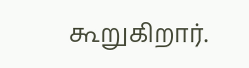கூறுகிறார்.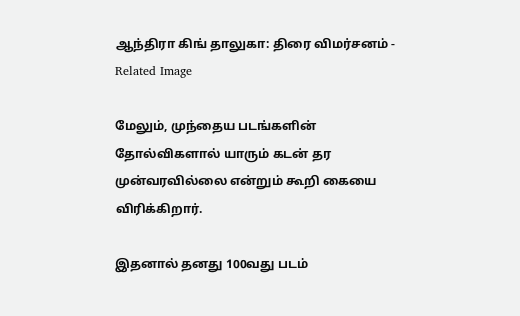ஆந்திரா கிங் தாலுகா: திரை விமர்சனம் - Related Image

மேலும், முந்தைய படங்களின் தோல்விகளால் யாரும் கடன் தர முன்வரவில்லை என்றும் கூறி கையை விரிக்கிறார்.

இதனால் தனது 100வது படம்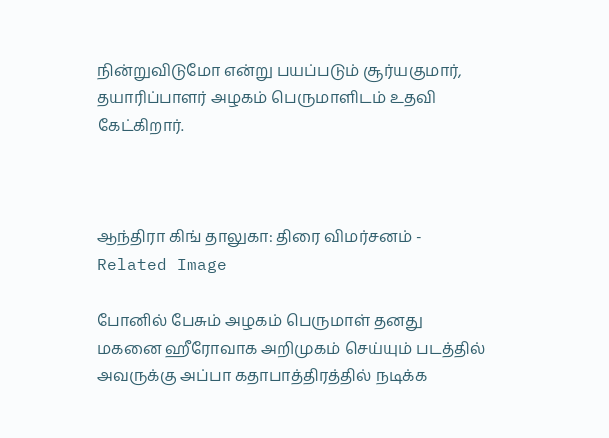நின்றுவிடுமோ என்று பயப்படும் சூர்யகுமார், தயாரிப்பாளர் அழகம் பெருமாளிடம் உதவி கேட்கிறார்.



ஆந்திரா கிங் தாலுகா: திரை விமர்சனம் - Related Image

போனில் பேசும் அழகம் பெருமாள் தனது மகனை ஹீரோவாக அறிமுகம் செய்யும் படத்தில் அவருக்கு அப்பா கதாபாத்திரத்தில் நடிக்க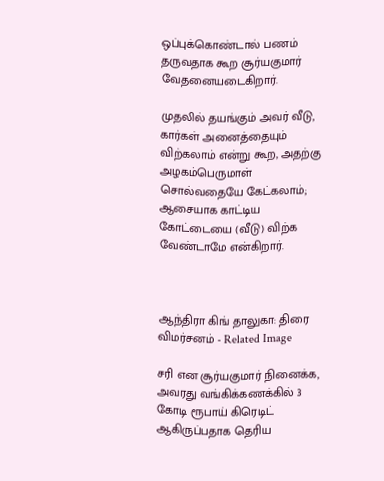ஒப்புக்கொண்டால் பணம் தருவதாக கூற சூர்யகுமார் வேதனையடைகிறார்.

முதலில் தயங்கும் அவர் வீடு, கார்கள் அனைத்தையும் விற்கலாம் என்று கூற, அதற்கு அழகம்பெருமாள் சொல்வதையே கேட்கலாம்; ஆசையாக காட்டிய கோட்டையை (வீடு) விற்க வேண்டாமே என்கிறார்.



ஆந்திரா கிங் தாலுகா: திரை விமர்சனம் - Related Image

சரி என சூர்யகுமார் நினைக்க, அவரது வங்கிக்கணக்கில் 3 கோடி ரூபாய் கிரெடிட் ஆகிருப்பதாக தெரிய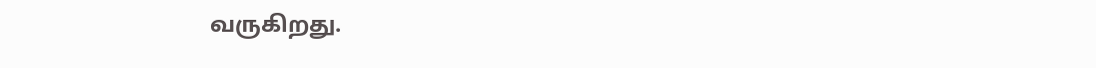வருகிறது.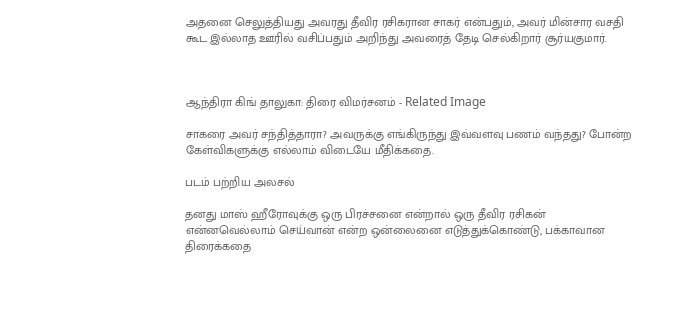அதனை செலுத்தியது அவரது தீவிர ரசிகரான சாகர் என்பதும், அவர் மின்சார வசதி கூட இல்லாத ஊரில் வசிப்பதும் அறிந்து அவரைத் தேடி செல்கிறார் சூர்யகுமார்.



ஆந்திரா கிங் தாலுகா: திரை விமர்சனம் - Related Image

சாகரை அவர் சந்தித்தாரா? அவருக்கு எங்கிருந்து இவ்வளவு பணம் வந்தது? போன்ற கேள்விகளுக்கு எல்லாம் விடையே மீதிக்கதை.

படம் பற்றிய அலசல்

தனது மாஸ் ஹீரோவுக்கு ஒரு பிரச்சனை என்றால் ஒரு தீவிர ரசிகன் என்னவெல்லாம் செய்வான் என்ற ஒன்லைனை எடுத்துக்கொண்டு, பக்காவான திரைக்கதை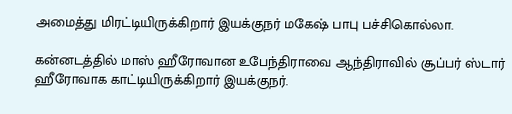அமைத்து மிரட்டியிருக்கிறார் இயக்குநர் மகேஷ் பாபு பச்சிகொல்லா.

கன்னடத்தில் மாஸ் ஹீரோவான உபேந்திராவை ஆந்திராவில் சூப்பர் ஸ்டார் ஹீரோவாக காட்டியிருக்கிறார் இயக்குநர்.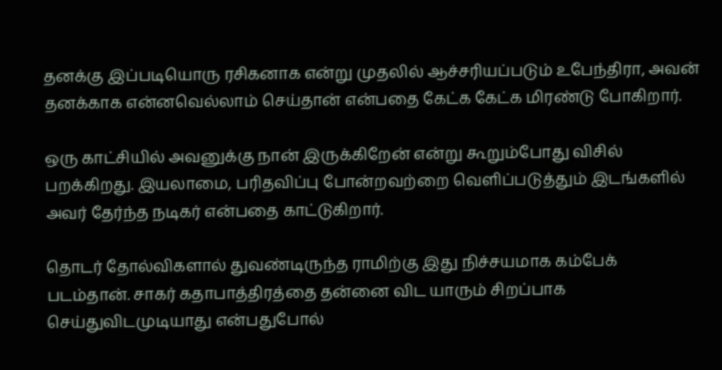தனக்கு இப்படியொரு ரசிகனாக என்று முதலில் ஆச்சரியப்படும் உபேந்திரா, அவன் தனக்காக என்னவெல்லாம் செய்தான் என்பதை கேட்க கேட்க மிரண்டு போகிறார்.

ஒரு காட்சியில் அவனுக்கு நான் இருக்கிறேன் என்று கூறும்போது விசில் பறக்கிறது. இயலாமை, பரிதவிப்பு போன்றவற்றை வெளிப்படுத்தும் இடங்களில் அவர் தேர்ந்த நடிகர் என்பதை காட்டுகிறார்.

தொடர் தோல்விகளால் துவண்டிருந்த ராமிற்கு இது நிச்சயமாக கம்பேக் படம்தான். சாகர் கதாபாத்திரத்தை தன்னை விட யாரும் சிறப்பாக செய்துவிடமுடியாது என்பதுபோல்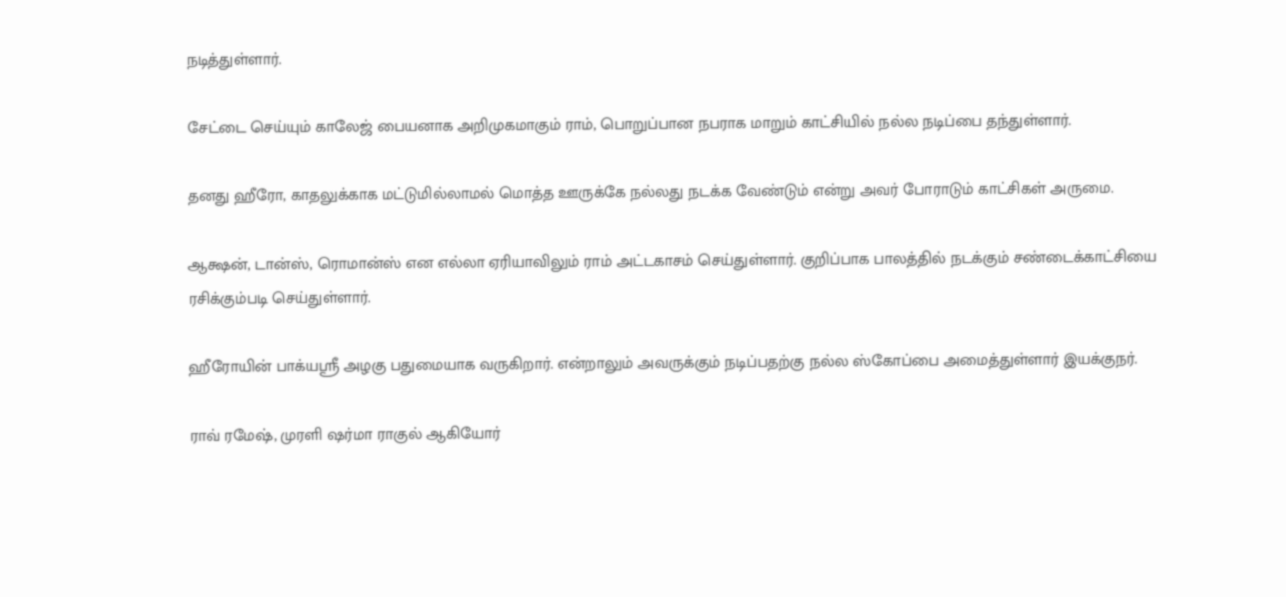நடித்துள்ளார்.

சேட்டை செய்யும் காலேஜ் பையனாக அறிமுகமாகும் ராம், பொறுப்பான நபராக மாறும் காட்சியில் நல்ல நடிப்பை தந்துள்ளார்.

தனது ஹீரோ, காதலுக்காக மட்டுமில்லாமல் மொத்த ஊருக்கே நல்லது நடக்க வேண்டும் என்று அவர் போராடும் காட்சிகள் அருமை.

ஆக்ஷன், டான்ஸ், ரொமான்ஸ் என எல்லா ஏரியாவிலும் ராம் அட்டகாசம் செய்துள்ளார். குறிப்பாக பாலத்தில் நடக்கும் சண்டைக்காட்சியை ரசிக்கும்படி செய்துள்ளார்.

ஹீரோயின் பாக்யஶ்ரீ அழகு பதுமையாக வருகிறார். என்றாலும் அவருக்கும் நடிப்பதற்கு நல்ல ஸ்கோப்பை அமைத்துள்ளார் இயக்குநர்.

ராவ் ரமேஷ், முரளி ஷர்மா ராகுல் ஆகியோர்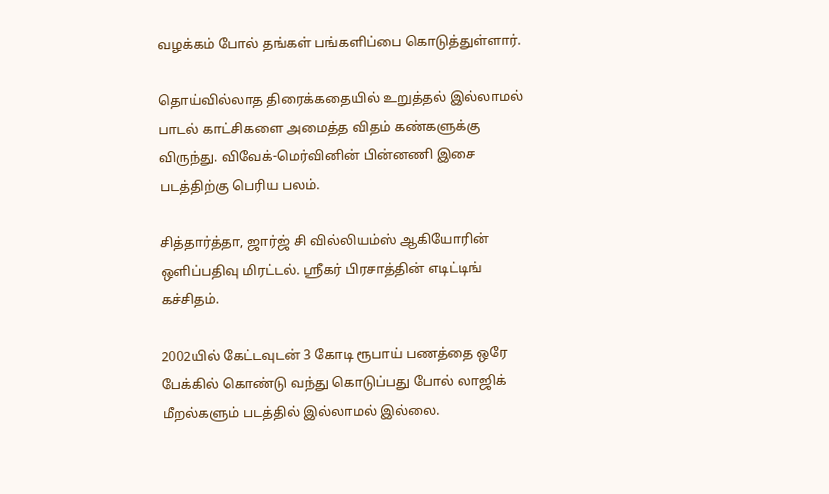வழக்கம் போல் தங்கள் பங்களிப்பை கொடுத்துள்ளார்.

தொய்வில்லாத திரைக்கதையில் உறுத்தல் இல்லாமல் பாடல் காட்சிகளை அமைத்த விதம் கண்களுக்கு விருந்து. விவேக்-மெர்வினின் பின்னணி இசை படத்திற்கு பெரிய பலம்.

சித்தார்த்தா, ஜார்ஜ் சி வில்லியம்ஸ் ஆகியோரின் ஒளிப்பதிவு மிரட்டல். ஶ்ரீகர் பிரசாத்தின் எடிட்டிங் கச்சிதம்.

2002யில் கேட்டவுடன் 3 கோடி ரூபாய் பணத்தை ஒரே பேக்கில் கொண்டு வந்து கொடுப்பது போல் லாஜிக் மீறல்களும் படத்தில் இல்லாமல் இல்லை.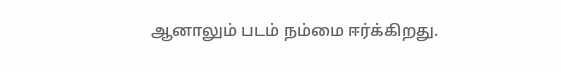ஆனாலும் படம் நம்மை ஈர்க்கிறது.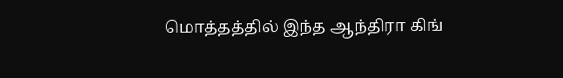மொத்தத்தில் இந்த ஆந்திரா கிங்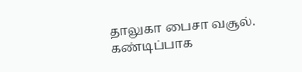தாலுகா பைசா வசூல். கண்டிப்பாக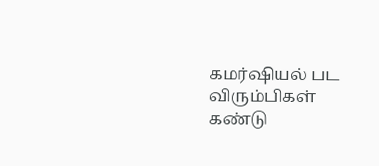கமர்ஷியல் பட விரும்பிகள் கண்டு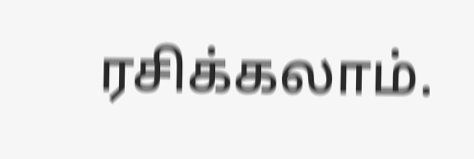ரசிக்கலாம்.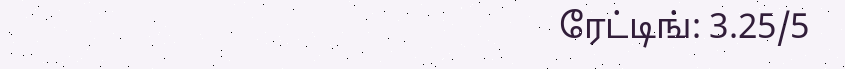ரேட்டிங்: 3.25/5